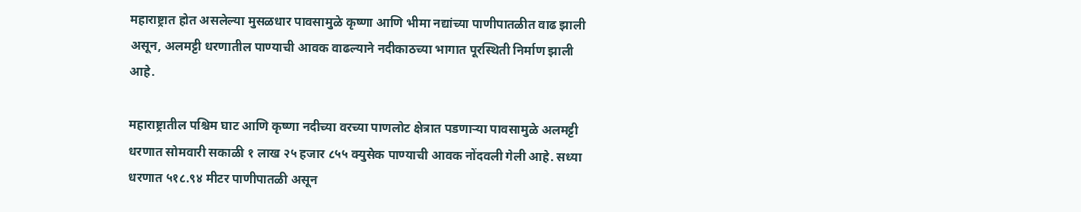महाराष्ट्रात होत असलेल्या मुसळधार पावसामुळे कृष्णा आणि भीमा नद्यांच्या पाणीपातळीत वाढ झाली असून, अलमट्टी धरणातील पाण्याची आवक वाढल्याने नदीकाठच्या भागात पूरस्थिती निर्माण झाली आहे.

महाराष्ट्रातील पश्चिम घाट आणि कृष्णा नदीच्या वरच्या पाणलोट क्षेत्रात पडणाऱ्या पावसामुळे अलमट्टी धरणात सोमवारी सकाळी १ लाख २५ हजार ८५५ क्युसेक पाण्याची आवक नोंदवली गेली आहे. सध्या धरणात ५१८.९४ मीटर पाणीपातळी असून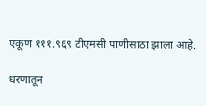एकूण १११.९६९ टीएमसी पाणीसाठा झाला आहे.

धरणातून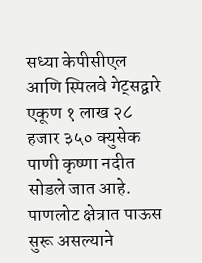सध्या केपीसीएल आणि स्पिलवे गेट्सद्वारे एकूण १ लाख २८ हजार ३५० क्युसेक पाणी कृष्णा नदीत सोडले जात आहे. पाणलोट क्षेत्रात पाऊस सुरू असल्याने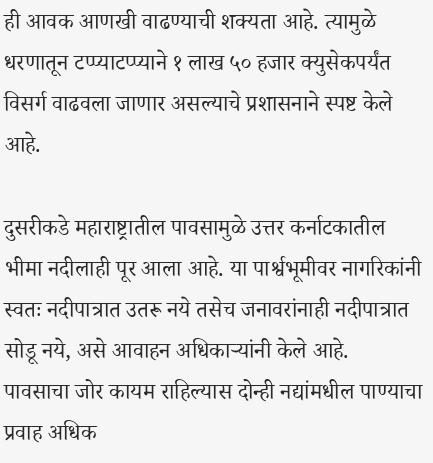ही आवक आणखी वाढण्याची शक्यता आहे. त्यामुळे धरणातून टप्प्याटप्प्याने १ लाख ५० हजार क्युसेकपर्यंत विसर्ग वाढवला जाणार असल्याचे प्रशासनाने स्पष्ट केले आहे.

दुसरीकडे महाराष्ट्रातील पावसामुळे उत्तर कर्नाटकातील भीमा नदीलाही पूर आला आहे. या पार्श्वभूमीवर नागरिकांनी स्वतः नदीपात्रात उतरू नये तसेच जनावरांनाही नदीपात्रात सोडू नये, असे आवाहन अधिकाऱ्यांनी केले आहे.
पावसाचा जोर कायम राहिल्यास दोन्ही नद्यांमधील पाण्याचा प्रवाह अधिक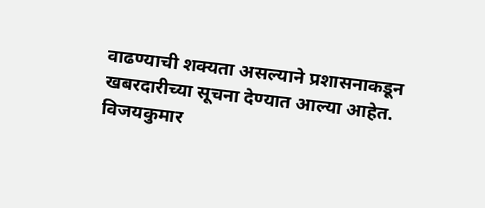वाढण्याची शक्यता असल्याने प्रशासनाकडून खबरदारीच्या सूचना देण्यात आल्या आहेत.
विजयकुमार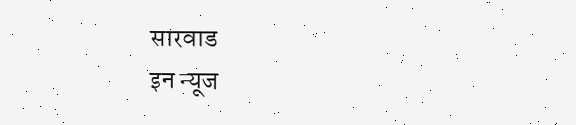सारवाड
इन न्यूज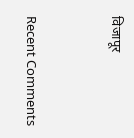विजापूर


Recent Comments